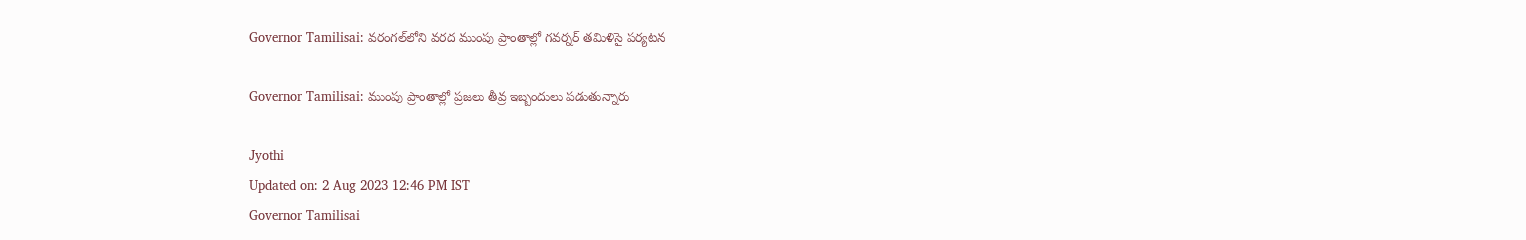Governor Tamilisai: వరంగల్‌లోని వరద ముంపు ప్రాంతాల్లో గవర్నర్‌ తమిళిసై పర్యటన

Governor Tamilisai: ముంపు ప్రాంతాల్లో ప్రజలు తీవ్ర ఇబ్బందులు పడుతున్నారు

Jyothi
Updated on: 2 Aug 2023 12:46 PM IST
Governor Tamilisai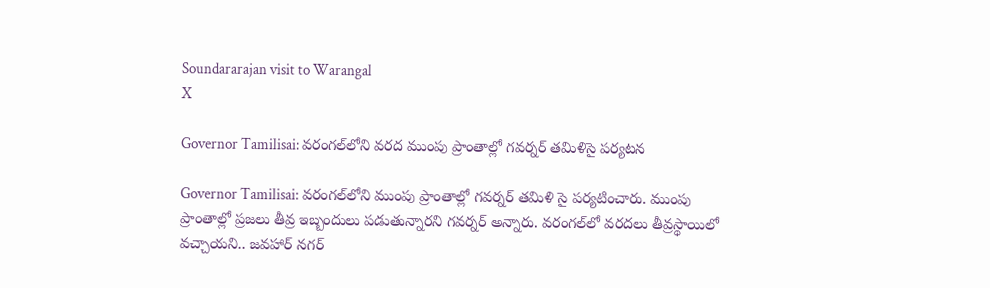Soundararajan visit to Warangal
X

Governor Tamilisai: వరంగల్‌లోని వరద ముంపు ప్రాంతాల్లో గవర్నర్‌ తమిళిసై పర్యటన

Governor Tamilisai: వరంగల్‌లోని ముంపు ప్రాంతాల్లో గవర్నర్ తమిళి సై పర్యటించారు. ముంపు ప్రాంతాల్లో ప్రజలు తీవ్ర ఇబ్బందులు పడుతున్నారని గవర్నర్ అన్నారు. వరంగల్‌లో వరదలు తీవ్రస్థాయిలో వచ్చాయని.. జవహార్ నగర్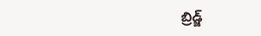బ్రిడ్జ్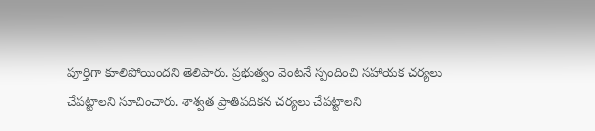పూర్తిగా కూలిపోయిందని తెలిపారు. ప్రభుత్వం వెంటనే స్పందించి సహాయక చర్యలు చేపట్టాలని సూచించారు. శాశ్వత ప్రాతిపదికన చర్యలు చేపట్టాలని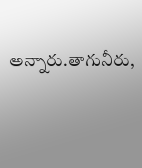అన్నారు.తాగునీరు,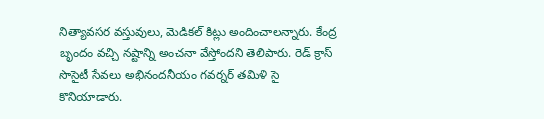నిత్యావసర వస్తువులు, మెడికల్ కిట్లు అందించాలన్నారు. కేంద్ర బృందం వచ్చి నష్టాన్ని అంచనా వేస్తోందని తెలిపారు. రెడ్ క్రాస్ సొసైటీ సేవలు అభినందనీయం గవర్నర్ తమిళి సై కొనియాడారు.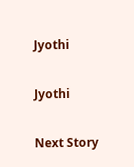Jyothi

Jyothi

Next Story